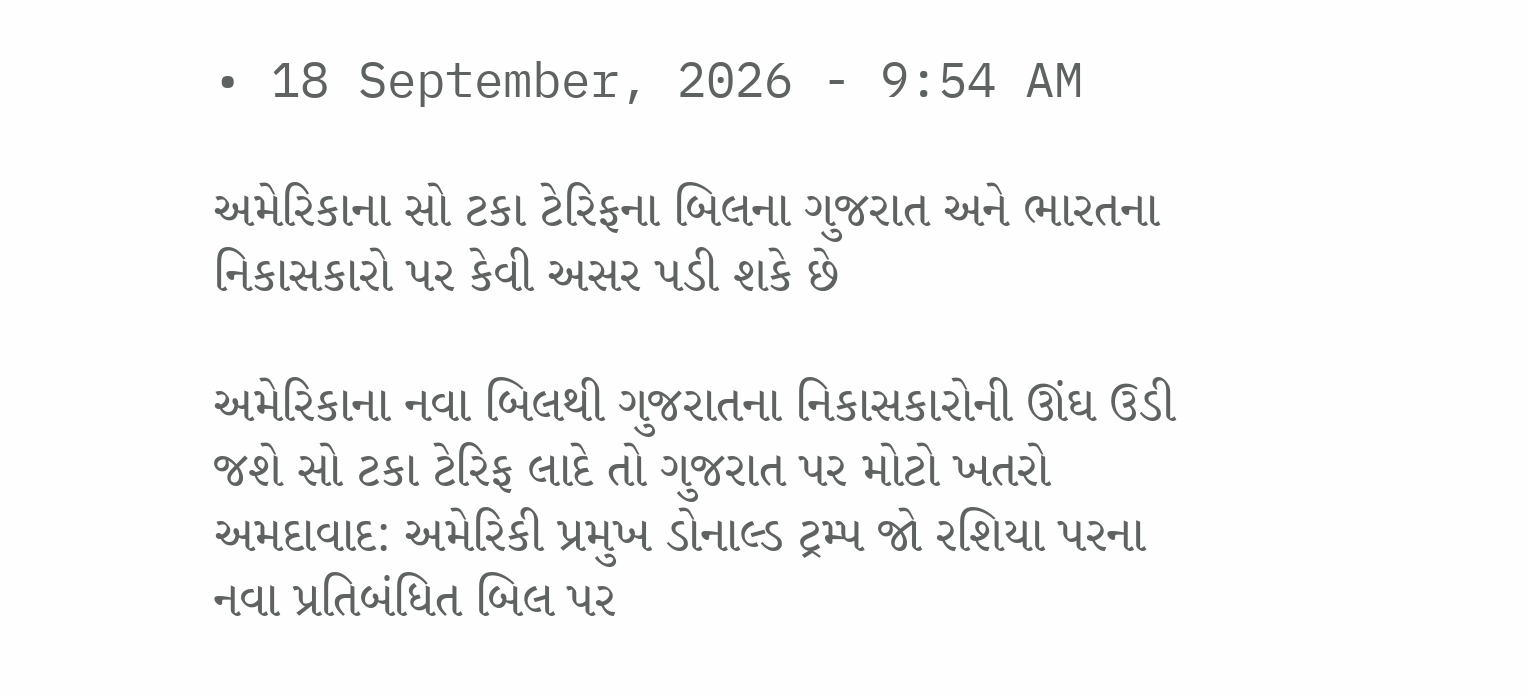• 18 September, 2026 - 9:54 AM

અમેરિકાના સો ટકા ટેરિફના બિલના ગુજરાત અને ભારતના નિકાસકારો પર કેવી અસર પડી શકે છે

અમેરિકાના નવા બિલથી ગુજરાતના નિકાસકારોની ઊંઘ ઉડી જશે સો ટકા ટેરિફ લાદે તો ગુજરાત પર મોટો ખતરો
અમદાવાદ: અમેરિકી પ્રમુખ ડોનાલ્ડ ટ્રમ્પ જો રશિયા પરના નવા પ્રતિબંધિત બિલ પર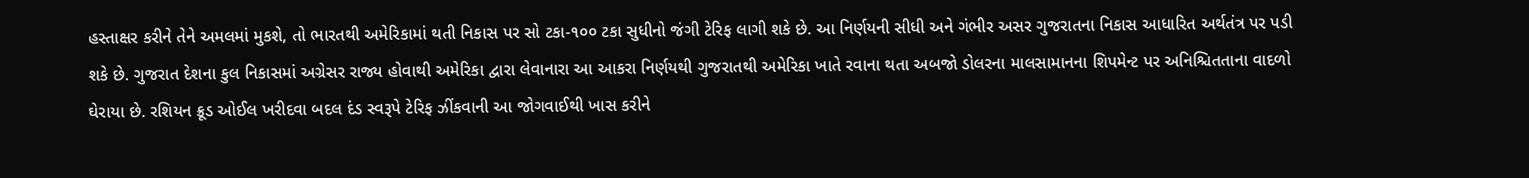હસ્તાક્ષર કરીને તેને અમલમાં મુકશે, તો ભારતથી અમેરિકામાં થતી નિકાસ પર સો ટકા-૧૦૦ ટકા સુધીનો જંગી ટેરિફ લાગી શકે છે. આ નિર્ણયની સીધી અને ગંભીર અસર ગુજરાતના નિકાસ આધારિત અર્થતંત્ર પર પડી શકે છે. ગુજરાત દેશના કુલ નિકાસમાં અગ્રેસર રાજ્ય હોવાથી અમેરિકા દ્વારા લેવાનારા આ આકરા નિર્ણયથી ગુજરાતથી અમેરિકા ખાતે રવાના થતા અબજો ડોલરના માલસામાનના શિપમેન્ટ પર અનિશ્ચિતતાના વાદળો ઘેરાયા છે. રશિયન ક્રૂડ ઓઈલ ખરીદવા બદલ દંડ સ્વરૂપે ટેરિફ ઝીંકવાની આ જોગવાઈથી ખાસ કરીને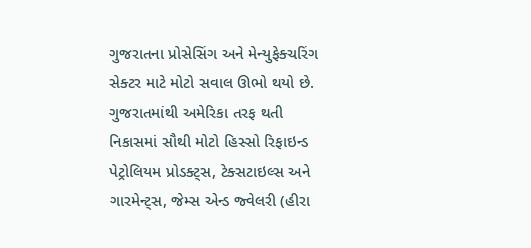ગુજરાતના પ્રોસેસિંગ અને મેન્યુફેક્ચરિંગ સેક્ટર માટે મોટો સવાલ ઊભો થયો છે.
ગુજરાતમાંથી અમેરિકા તરફ થતી નિકાસમાં સૌથી મોટો હિસ્સો રિફાઇન્ડ પેટ્રોલિયમ પ્રોડક્ટ્સ, ટેક્સટાઇલ્સ અને ગારમેન્ટ્સ, જેમ્સ એન્ડ જ્વેલરી (હીરા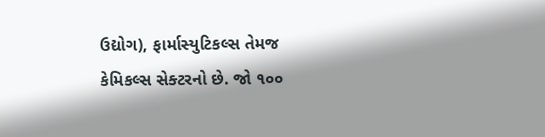ઉદ્યોગ), ફાર્માસ્યુટિકલ્સ તેમજ કેમિકલ્સ સેક્ટરનો છે. જો ૧૦૦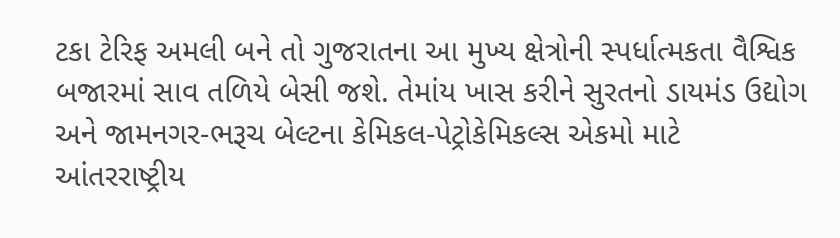ટકા ટેરિફ અમલી બને તો ગુજરાતના આ મુખ્ય ક્ષેત્રોની સ્પર્ધાત્મકતા વૈશ્વિક બજારમાં સાવ તળિયે બેસી જશે. તેમાંય ખાસ કરીને સુરતનો ડાયમંડ ઉદ્યોગ અને જામનગર-ભરૂચ બેલ્ટના કેમિકલ-પેટ્રોકેમિકલ્સ એકમો માટે આંતરરાષ્ટ્રીય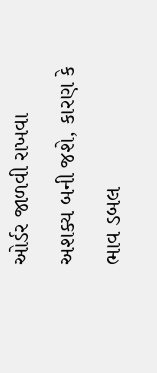ઓર્ડર જાળવી રાખવા અશક્ય બની જશે, કારણ કે ભાવ ડબલ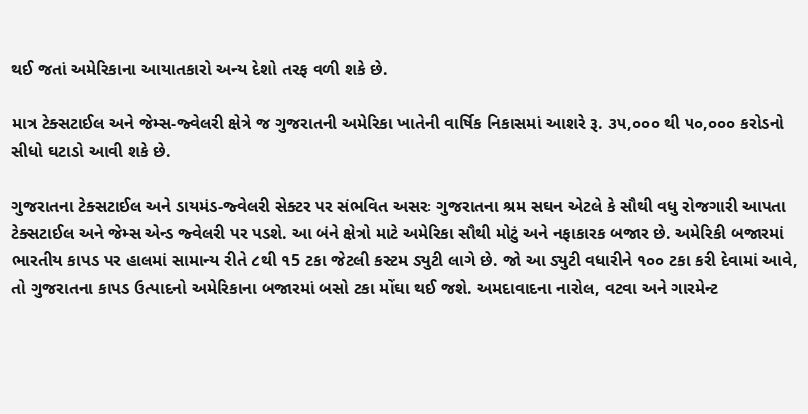થઈ જતાં અમેરિકાના આયાતકારો અન્ય દેશો તરફ વળી શકે છે.

માત્ર ટેક્સટાઈલ અને જેમ્સ-જ્વેલરી ક્ષેત્રે જ ગુજરાતની અમેરિકા ખાતેની વાર્ષિક નિકાસમાં આશરે રૂ. ૩૫,૦૦૦ થી ૫૦,૦૦૦ કરોડનો સીધો ઘટાડો આવી શકે છે.

ગુજરાતના ટેક્સટાઈલ અને ડાયમંડ-જ્વેલરી સેક્ટર પર સંભવિત અસરઃ ગુજરાતના શ્રમ સઘન એટલે કે સૌથી વધુ રોજગારી આપતા ટેક્સટાઈલ અને જેમ્સ એન્ડ જ્વેલરી પર પડશે. આ બંને ક્ષેત્રો માટે અમેરિકા સૌથી મોટું અને નફાકારક બજાર છે. અમેરિકી બજારમાં ભારતીય કાપડ પર હાલમાં સામાન્ય રીતે ૮થી ૧5 ટકા જેટલી કસ્ટમ ડ્યુટી લાગે છે. જો આ ડ્યુટી વધારીને ૧૦૦ ટકા કરી દેવામાં આવે, તો ગુજરાતના કાપડ ઉત્પાદનો અમેરિકાના બજારમાં બસો ટકા મોંઘા થઈ જશે. અમદાવાદના નારોલ, વટવા અને ગારમેન્ટ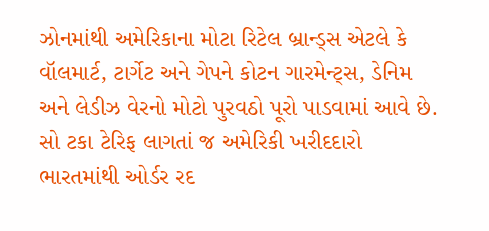ઝોનમાંથી અમેરિકાના મોટા રિટેલ બ્રાન્ડ્સ એટલે કે વૉલમાર્ટ, ટાર્ગેટ અને ગેપને કોટન ગારમેન્ટ્સ, ડેનિમ અને લેડીઝ વેરનો મોટો પુરવઠો પૂરો પાડવામાં આવે છે. સો ટકા ટેરિફ લાગતાં જ અમેરિકી ખરીદદારો ભારતમાંથી ઓર્ડર રદ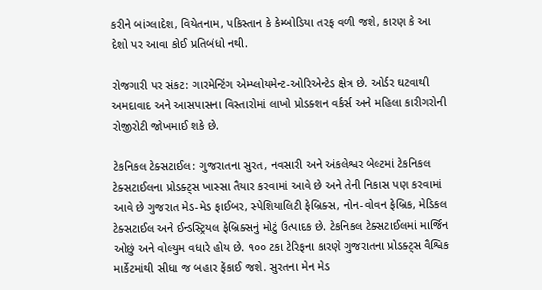કરીને બાંગ્લાદેશ, વિયેતનામ, પકિસ્તાન કે કેમ્બોડિયા તરફ વળી જશે, કારણ કે આ દેશો પર આવા કોઈ પ્રતિબંધો નથી.

રોજગારી પર સંકટ: ગારમેન્ટિંગ એમ્પ્લોયમેન્ટ-ઓરિએન્ટેડ ક્ષેત્ર છે. ઓર્ડર ઘટવાથી અમદાવાદ અને આસપાસના વિસ્તારોમાં લાખો પ્રોડક્શન વર્કર્સ અને મહિલા કારીગરોની રોજીરોટી જોખમાઈ શકે છે.

ટેકનિકલ ટેક્સટાઈલ: ગુજરાતના સુરત, નવસારી અને અંકલેશ્વર બેલ્ટમાં ટેકનિકલ ટેક્સટાઈલના પ્રોડક્ટ્સ ખાસ્સા તૈયાર કરવામાં આવે છે અને તેની નિકાસ પણ કરવામાં આવે છે ગુજરાત મેડ-મેડ ફાઈબર, સ્પેશિયાલિટી ફેબ્રિક્સ, નોન-વોવન ફેબ્રિક, મેડિકલ ટેક્સટાઈલ અને ઈન્ડસ્ટ્રિયલ ફેબ્રિક્સનું મોટું ઉત્પાદક છે. ટેકનિકલ ટેક્સટાઈલમાં માર્જિન ઓછું અને વોલ્યુમ વધારે હોય છે. ૧૦૦ ટકા ટેરિફના કારણે ગુજરાતના પ્રોડક્ટ્સ વૈશ્વિક માર્કેટમાંથી સીધા જ બહાર ફેંકાઈ જશે. સુરતના મેન મેડ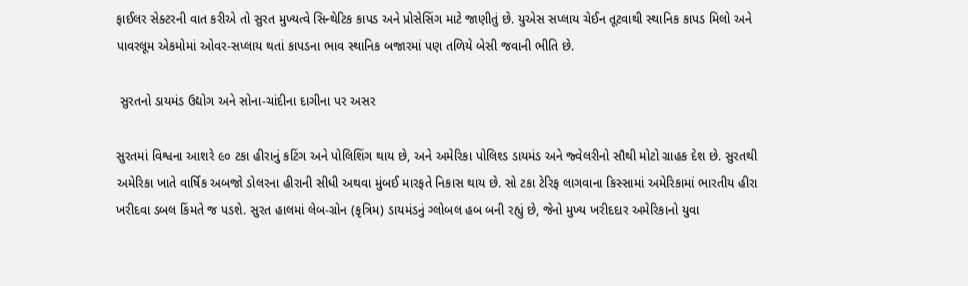ફાઈલર સેક્ટરની વાત કરીએ તો સુરત મુખ્યત્વે સિન્થેટિક કાપડ અને પ્રોસેસિંગ માટે જાણીતું છે. યુએસ સપ્લાય ચેઈન તૂટવાથી સ્થાનિક કાપડ મિલો અને પાવરલૂમ એકમોમાં ઓવર-સપ્લાય થતાં કાપડના ભાવ સ્થાનિક બજારમાં પણ તળિયે બેસી જવાની ભીતિ છે.

 સુરતનો ડાયમંડ ઉદ્યોગ અને સોના-ચાંદીના દાગીના પર અસર

સુરતમાં વિશ્વના આશરે ૯૦ ટકા હીરાનું કટિંગ અને પોલિશિંગ થાય છે, અને અમેરિકા પોલિશ્ડ ડાયમંડ અને જ્વેલરીનો સૌથી મોટો ગ્રાહક દેશ છે. સુરતથી અમેરિકા ખાતે વાર્ષિક અબજો ડોલરના હીરાની સીધી અથવા મુંબઈ મારફતે નિકાસ થાય છે. સો ટકા ટેરિફ લાગવાના કિસ્સામાં અમેરિકામાં ભારતીય હીરા ખરીદવા ડબલ કિંમતે જ પડશે. સુરત હાલમાં લેબ-ગ્રોન (કૃત્રિમ) ડાયમંડનું ગ્લોબલ હબ બની રહ્યું છે, જેનો મુખ્ય ખરીદદાર અમેરિકાનો યુવા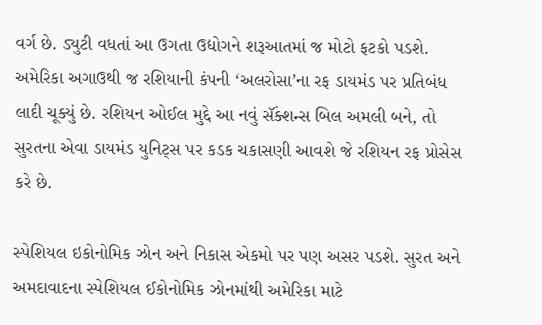વર્ગ છે. ડ્યુટી વધતાં આ ઉગતા ઉદ્યોગને શરૂઆતમાં જ મોટો ફટકો પડશે. અમેરિકા અગાઉથી જ રશિયાની કંપની ‘અલરોસા’ના રફ ડાયમંડ પર પ્રતિબંધ લાદી ચૂક્યું છે. રશિયન ઓઈલ મુદ્દે આ નવું સૅંક્શન્સ બિલ અમલી બને, તો સુરતના એવા ડાયમંડ યુનિટ્સ પર કડક ચકાસણી આવશે જે રશિયન રફ પ્રોસેસ કરે છે.

સ્પેશિયલ ઇકોનોમિક ઝોન અને નિકાસ એકમો પર પણ અસર પડશે. સુરત અને અમદાવાદના સ્પેશિયલ ઈકોનોમિક ઝોનમાંથી અમેરિકા માટે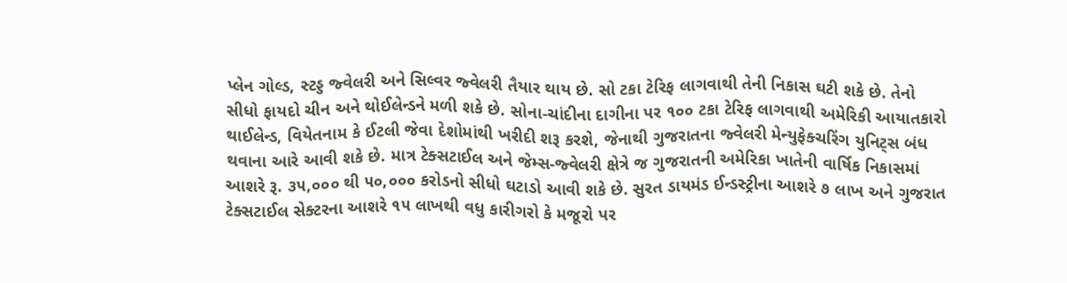પ્લેન ગોલ્ડ, સ્ટડ્ડ જ્વેલરી અને સિલ્વર જ્વેલરી તૈયાર થાય છે. સો ટકા ટેરિફ લાગવાથી તેની નિકાસ ઘટી શકે છે. તેનો સીધો ફાયદો ચીન અને થોઈલેન્ડને મળી શકે છે. સોના-ચાંદીના દાગીના પર ૧૦૦ ટકા ટેરિફ લાગવાથી અમેરિકી આયાતકારો થાઈલેન્ડ, વિયેતનામ કે ઈટલી જેવા દેશોમાંથી ખરીદી શરૂ કરશે, જેનાથી ગુજરાતના જ્વેલરી મેન્યુફેક્ચરિંગ યુનિટ્સ બંધ થવાના આરે આવી શકે છે. માત્ર ટેક્સટાઈલ અને જેમ્સ-જ્વેલરી ક્ષેત્રે જ ગુજરાતની અમેરિકા ખાતેની વાર્ષિક નિકાસમાં આશરે રૂ. ૩૫,૦૦૦ થી ૫૦,૦૦૦ કરોડનો સીધો ઘટાડો આવી શકે છે. સુરત ડાયમંડ ઈન્ડસ્ટ્રીના આશરે ૭ લાખ અને ગુજરાત ટેક્સટાઈલ સેક્ટરના આશરે ૧૫ લાખથી વધુ કારીગરો કે મજૂરો પર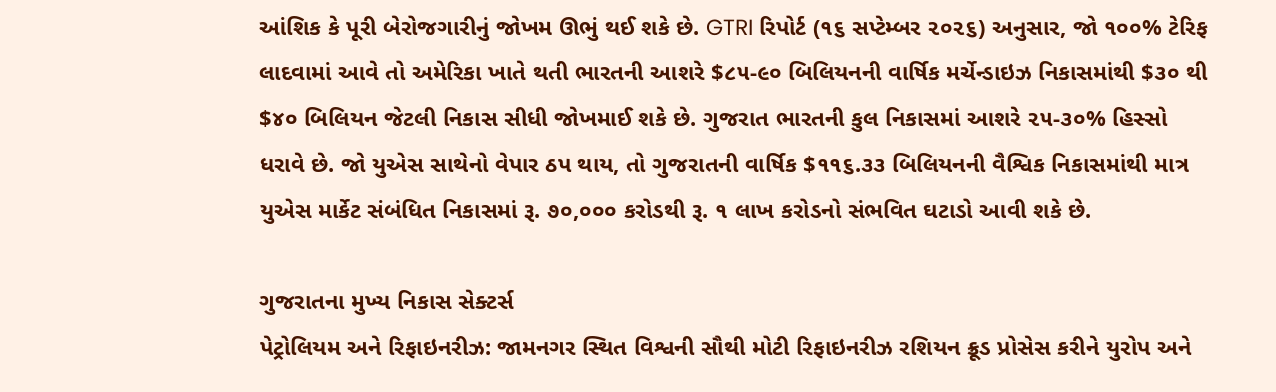આંશિક કે પૂરી બેરોજગારીનું જોખમ ઊભું થઈ શકે છે. GTRI રિપોર્ટ (૧૬ સપ્ટેમ્બર ૨૦૨૬) અનુસાર, જો ૧૦૦% ટેરિફ લાદવામાં આવે તો અમેરિકા ખાતે થતી ભારતની આશરે $૮૫-૯૦ બિલિયનની વાર્ષિક મર્ચેન્ડાઇઝ નિકાસમાંથી $૩૦ થી $૪૦ બિલિયન જેટલી નિકાસ સીધી જોખમાઈ શકે છે. ગુજરાત ભારતની કુલ નિકાસમાં આશરે ૨૫-૩૦% હિસ્સો ધરાવે છે. જો યુએસ સાથેનો વેપાર ઠપ થાય, તો ગુજરાતની વાર્ષિક $૧૧૬.૩૩ બિલિયનની વૈશ્વિક નિકાસમાંથી માત્ર યુએસ માર્કેટ સંબંધિત નિકાસમાં રૂ. ૭૦,૦૦૦ કરોડથી રૂ. ૧ લાખ કરોડનો સંભવિત ઘટાડો આવી શકે છે.

ગુજરાતના મુખ્ય નિકાસ સેક્ટર્સ
પેટ્રોલિયમ અને રિફાઇનરીઝ: જામનગર સ્થિત વિશ્વની સૌથી મોટી રિફાઇનરીઝ રશિયન ક્રૂડ પ્રોસેસ કરીને યુરોપ અને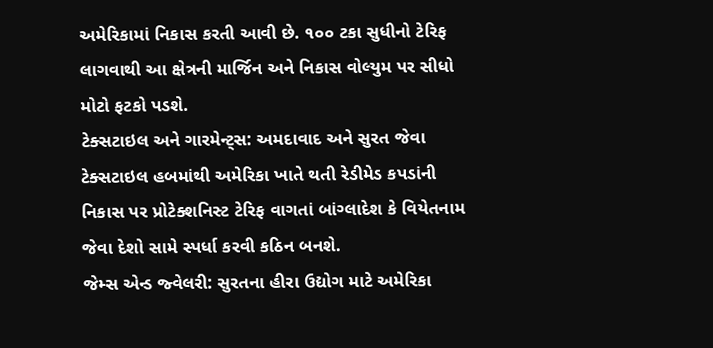અમેરિકામાં નિકાસ કરતી આવી છે. ૧૦૦ ટકા સુધીનો ટેરિફ લાગવાથી આ ક્ષેત્રની માર્જિન અને નિકાસ વોલ્યુમ પર સીધો મોટો ફટકો પડશે.
ટેક્સટાઇલ અને ગારમેન્ટ્સ: અમદાવાદ અને સુરત જેવા ટેક્સટાઇલ હબમાંથી અમેરિકા ખાતે થતી રેડીમેડ કપડાંની નિકાસ પર પ્રોટેક્શનિસ્ટ ટેરિફ વાગતાં બાંગ્લાદેશ કે વિયેતનામ જેવા દેશો સામે સ્પર્ધા કરવી કઠિન બનશે.
જેમ્સ એન્ડ જ્વેલરી: સુરતના હીરા ઉદ્યોગ માટે અમેરિકા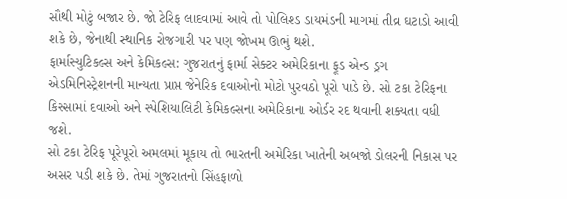સૌથી મોટું બજાર છે. જો ટેરિફ લાદવામાં આવે તો પોલિશ્ડ ડાયમંડની માગમાં તીવ્ર ઘટાડો આવી શકે છે, જેનાથી સ્થાનિક રોજગારી પર પણ જોખમ ઊભું થશે.
ફાર્માસ્યુટિકલ્સ અને કેમિકલ્સ: ગુજરાતનું ફાર્મા સેક્ટર અમેરિકાના ફૂડ એન્ડ ડ્રગ એડમિનિસ્ટ્રેશનની માન્યતા પ્રાપ્ત જેનેરિક દવાઓનો મોટો પુરવઠો પૂરો પાડે છે. સો ટકા ટેરિફના કિસ્સામાં દવાઓ અને સ્પેશિયાલિટી કેમિકલ્સના અમેરિકાના ઓર્ડર રદ થવાની શક્યતા વધી જશે.
સો ટકા ટેરિફ પૂરેપૂરો અમલમાં મૂકાય તો ભારતની અમેરિકા ખાતેની અબજો ડોલરની નિકાસ પર અસર પડી શકે છે. તેમાં ગુજરાતનો સિંહફાળો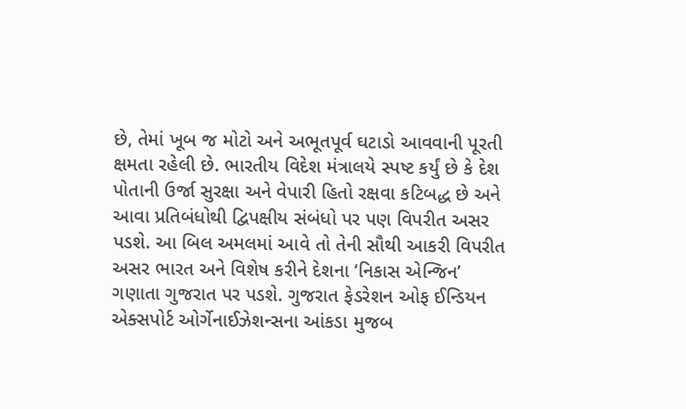છે, તેમાં ખૂબ જ મોટો અને અભૂતપૂર્વ ઘટાડો આવવાની પૂરતી ક્ષમતા રહેલી છે. ભારતીય વિદેશ મંત્રાલયે સ્પષ્ટ કર્યું છે કે દેશ પોતાની ઉર્જા સુરક્ષા અને વેપારી હિતો રક્ષવા કટિબદ્ધ છે અને આવા પ્રતિબંધોથી દ્વિપક્ષીય સંબંધો પર પણ વિપરીત અસર પડશે. આ બિલ અમલમાં આવે તો તેની સૌથી આકરી વિપરીત અસર ભારત અને વિશેષ કરીને દેશના ‘નિકાસ એન્જિન’ ગણાતા ગુજરાત પર પડશે. ગુજરાત ફેડરેશન ઓફ ઈન્ડિયન એક્સપોર્ટ ઓર્ગેનાઈઝેશન્સના આંકડા મુજબ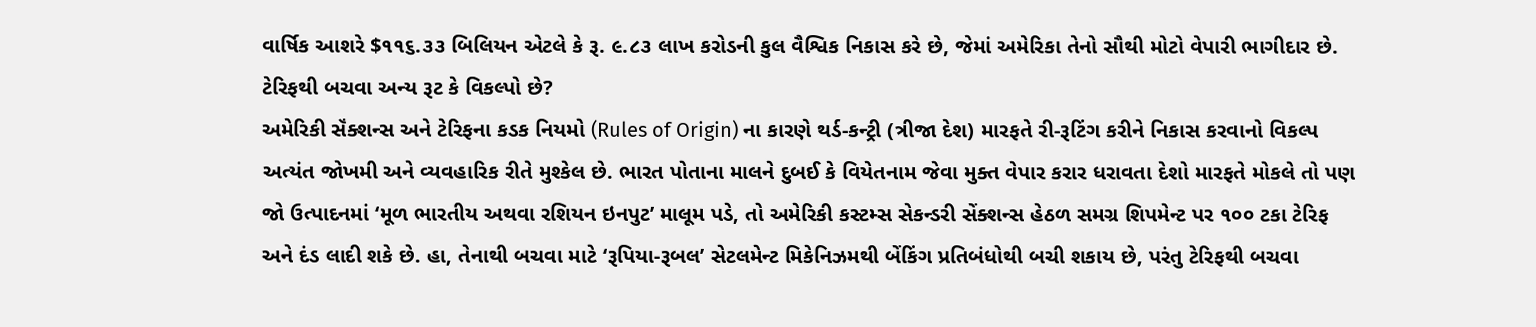વાર્ષિક આશરે $૧૧૬.૩૩ બિલિયન એટલે કે રૂ. ૯.૮૩ લાખ કરોડની કુલ વૈશ્વિક નિકાસ કરે છે, જેમાં અમેરિકા તેનો સૌથી મોટો વેપારી ભાગીદાર છે.
ટેરિફથી બચવા અન્ય રૂટ કે વિકલ્પો છે?
અમેરિકી સૅંક્શન્સ અને ટેરિફના કડક નિયમો (Rules of Origin) ના કારણે થર્ડ-કન્ટ્રી (ત્રીજા દેશ) મારફતે રી-રૂટિંગ કરીને નિકાસ કરવાનો વિકલ્પ અત્યંત જોખમી અને વ્યવહારિક રીતે મુશ્કેલ છે. ભારત પોતાના માલને દુબઈ કે વિયેતનામ જેવા મુક્ત વેપાર કરાર ધરાવતા દેશો મારફતે મોકલે તો પણ જો ઉત્પાદનમાં ‘મૂળ ભારતીય અથવા રશિયન ઇનપુટ’ માલૂમ પડે, તો અમેરિકી કસ્ટમ્સ સેકન્ડરી સેંક્શન્સ હેઠળ સમગ્ર શિપમેન્ટ પર ૧૦૦ ટકા ટેરિફ અને દંડ લાદી શકે છે. હા, તેનાથી બચવા માટે ‘રૂપિયા-રૂબલ’ સેટલમેન્ટ મિકેનિઝમથી બેંકિંગ પ્રતિબંધોથી બચી શકાય છે, પરંતુ ટેરિફથી બચવા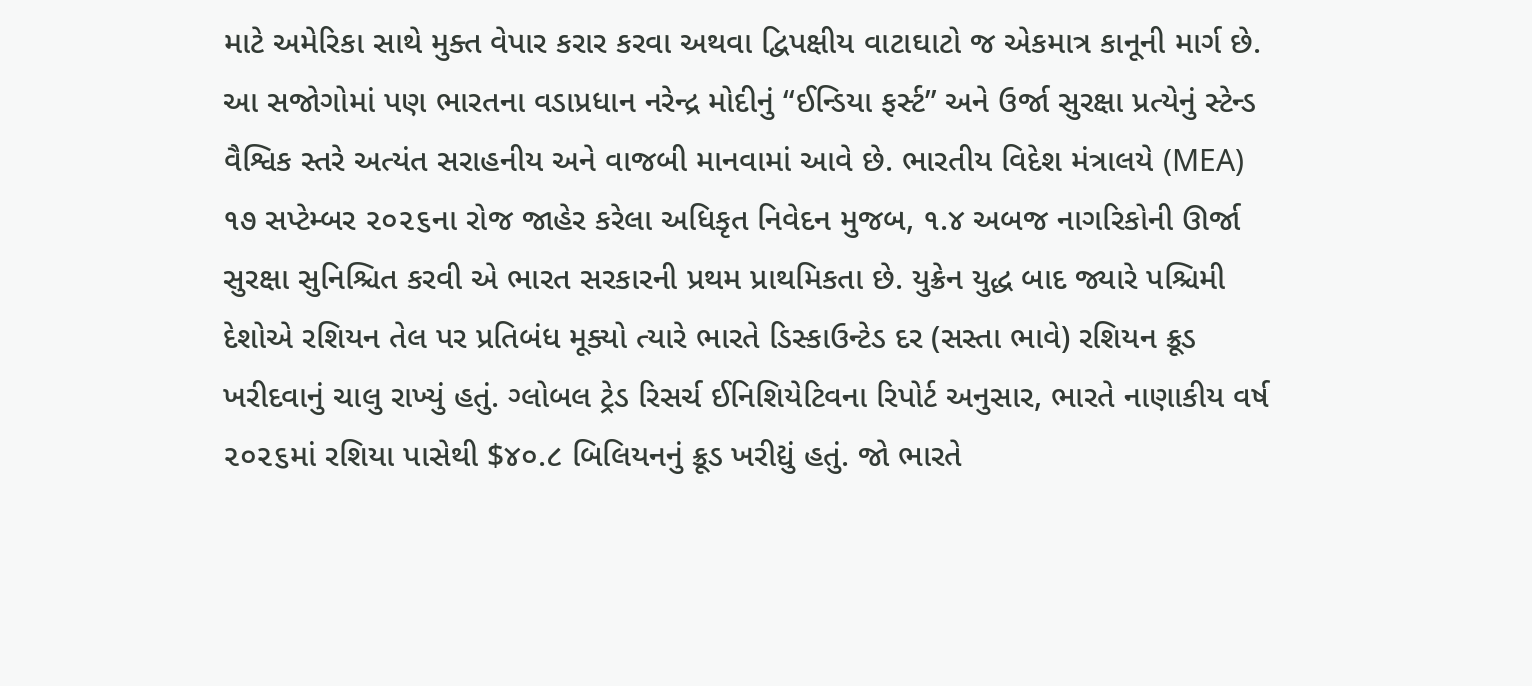માટે અમેરિકા સાથે મુક્ત વેપાર કરાર કરવા અથવા દ્વિપક્ષીય વાટાઘાટો જ એકમાત્ર કાનૂની માર્ગ છે.
આ સજોગોમાં પણ ભારતના વડાપ્રધાન નરેન્દ્ર મોદીનું “ઈન્ડિયા ફર્સ્ટ” અને ઉર્જા સુરક્ષા પ્રત્યેનું સ્ટેન્ડ વૈશ્વિક સ્તરે અત્યંત સરાહનીય અને વાજબી માનવામાં આવે છે. ભારતીય વિદેશ મંત્રાલયે (MEA) ૧૭ સપ્ટેમ્બર ૨૦૨૬ના રોજ જાહેર કરેલા અધિકૃત નિવેદન મુજબ, ૧.૪ અબજ નાગરિકોની ઊર્જા સુરક્ષા સુનિશ્ચિત કરવી એ ભારત સરકારની પ્રથમ પ્રાથમિકતા છે. યુક્રેન યુદ્ધ બાદ જ્યારે પશ્ચિમી દેશોએ રશિયન તેલ પર પ્રતિબંધ મૂક્યો ત્યારે ભારતે ડિસ્કાઉન્ટેડ દર (સસ્તા ભાવે) રશિયન ક્રૂડ ખરીદવાનું ચાલુ રાખ્યું હતું. ગ્લોબલ ટ્રેડ રિસર્ચ ઈનિશિયેટિવના રિપોર્ટ અનુસાર, ભારતે નાણાકીય વર્ષ ૨૦૨૬માં રશિયા પાસેથી $૪૦.૮ બિલિયનનું ક્રૂડ ખરીદ્યું હતું. જો ભારતે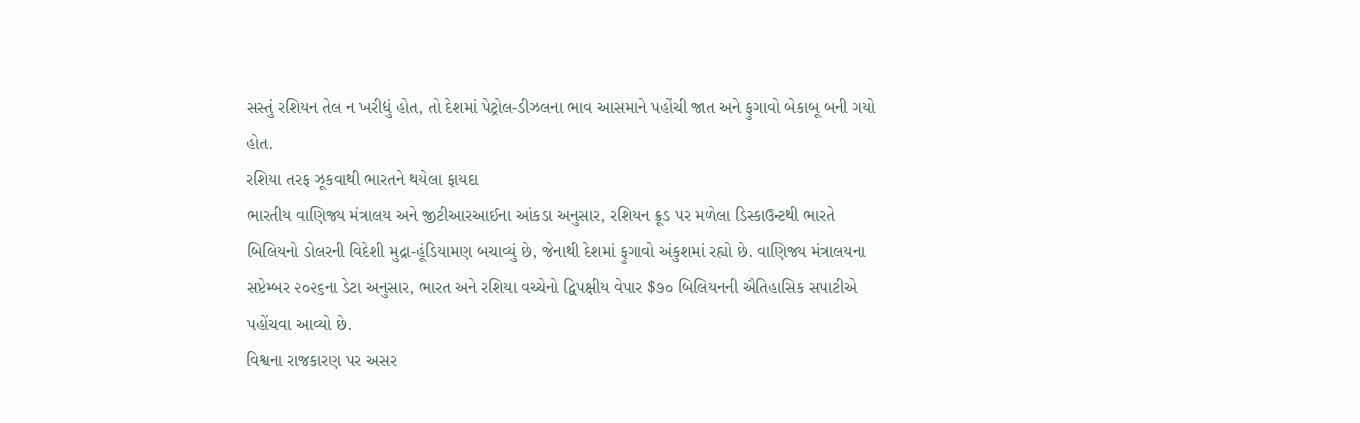સસ્તું રશિયન તેલ ન ખરીદ્યું હોત, તો દેશમાં પેટ્રોલ-ડીઝલના ભાવ આસમાને પહોંચી જાત અને ફુગાવો બેકાબૂ બની ગયો હોત.
રશિયા તરફ ઝૂકવાથી ભારતને થયેલા ફાયદા
ભારતીય વાણિજ્ય મંત્રાલય અને જીટીઆરઆઈના આંકડા અનુસાર, રશિયન ક્રૂડ પર મળેલા ડિસ્કાઉન્ટથી ભારતે બિલિયનો ડોલરની વિદેશી મુદ્રા-હૂંડિયામણ બચાવ્યું છે, જેનાથી દેશમાં ફુગાવો અંકુશમાં રહ્યો છે. વાણિજ્ય મંત્રાલયના સપ્ટેમ્બર ૨૦૨૬ના ડેટા અનુસાર, ભારત અને રશિયા વચ્ચેનો દ્વિપક્ષીય વેપાર $૭૦ બિલિયનની ઐતિહાસિક સપાટીએ પહોંચવા આવ્યો છે.
વિશ્વના રાજકારણ પર અસર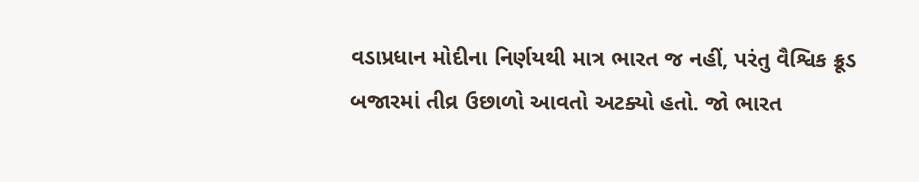વડાપ્રધાન મોદીના નિર્ણયથી માત્ર ભારત જ નહીં, પરંતુ વૈશ્વિક ક્રૂડ બજારમાં તીવ્ર ઉછાળો આવતો અટક્યો હતો. જો ભારત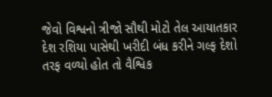જેવો વિશ્વનો ત્રીજો સૌથી મોટો તેલ આયાતકાર દેશ રશિયા પાસેથી ખરીદી બંધ કરીને ગલ્ફ દેશો તરફ વળ્યો હોત તો વૈશ્વિક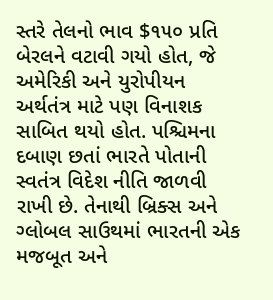સ્તરે તેલનો ભાવ $૧૫૦ પ્રતિ બેરલને વટાવી ગયો હોત, જે અમેરિકી અને યુરોપીયન અર્થતંત્ર માટે પણ વિનાશક સાબિત થયો હોત. પશ્ચિમના દબાણ છતાં ભારતે પોતાની સ્વતંત્ર વિદેશ નીતિ જાળવી રાખી છે. તેનાથી બ્રિક્સ અને ગ્લોબલ સાઉથમાં ભારતની એક મજબૂત અને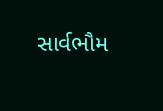સાર્વભૌમ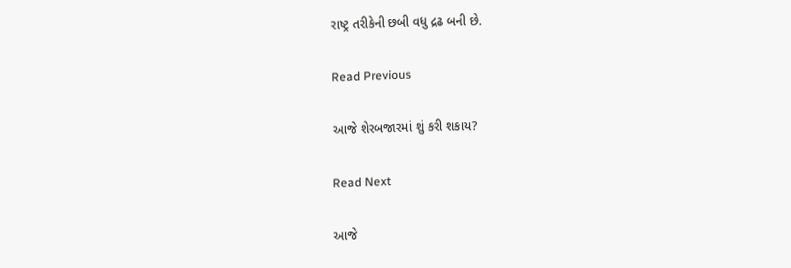રાષ્ટ્ર તરીકેની છબી વધુ દ્રઢ બની છે.

Read Previous

આજે શેરબજારમાં શું કરી શકાય?

Read Next

આજે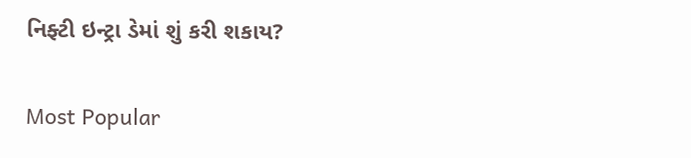નિફ્ટી ઇન્ટ્રા ડેમાં શું કરી શકાય?

Most Popular